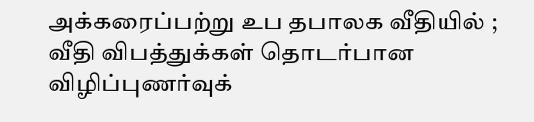அக்கரைப்பற்று உப தபாலக வீதியில் ; வீதி விபத்துக்கள் தொடர்பான விழிப்புணர்வுக்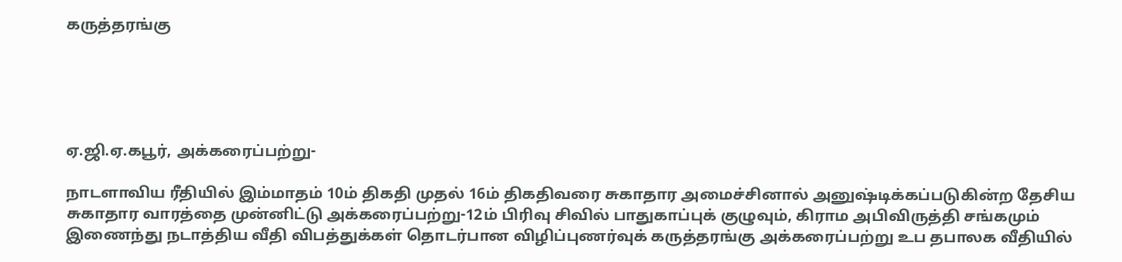கருத்தரங்கு





ஏ.ஜி.ஏ.கபூர், அக்கரைப்பற்று-

நாடளாவிய ரீதியில் இம்மாதம் 10ம் திகதி முதல் 16ம் திகதிவரை சுகாதார அமைச்சினால் அனுஷ்டிக்கப்படுகின்ற தேசிய சுகாதார வாரத்தை முன்னிட்டு அக்கரைப்பற்று-12ம் பிரிவு சிவில் பாதுகாப்புக் குழுவும், கிராம அபிவிருத்தி சங்கமும் இணைந்து நடாத்திய வீதி விபத்துக்கள் தொடர்பான விழிப்புணர்வுக் கருத்தரங்கு அக்கரைப்பற்று உப தபாலக வீதியில்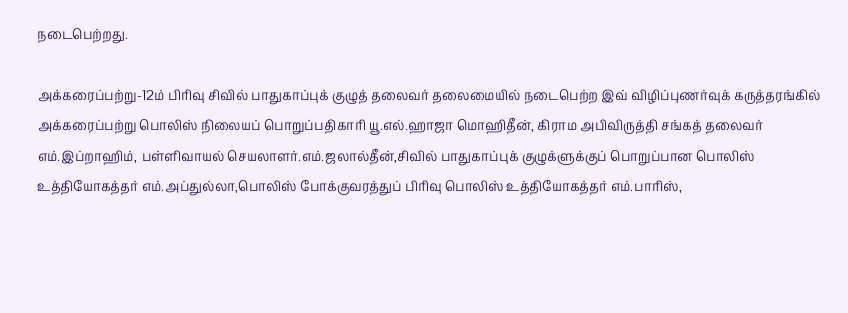நடைபெற்றது.

அக்கரைப்பற்று-12ம் பிரிவு சிவில் பாதுகாப்புக் குழுத் தலைவர் தலைமையில் நடைபெற்ற இவ் விழிப்புணர்வுக் கருத்தரங்கில் அக்கரைப்பற்று பொலிஸ் நிலையப் பொறுப்பதிகாரி யூ.எல்.ஹாஜா மொஹிதீன், கிராம அபிவிருத்தி சங்கத் தலைவர் எம்.இப்றாஹிம், பள்ளிவாயல் செயலாளர்.எம்.ஜலால்தீன்,சிவில் பாதுகாப்புக் குழுக்ளுக்குப் பொறுப்பான பொலிஸ் உத்தியோகத்தர் எம்.அப்துல்லா,பொலிஸ் போக்குவரத்துப் பிரிவு பொலிஸ் உத்தியோகத்தர் எம்.பாரிஸ்,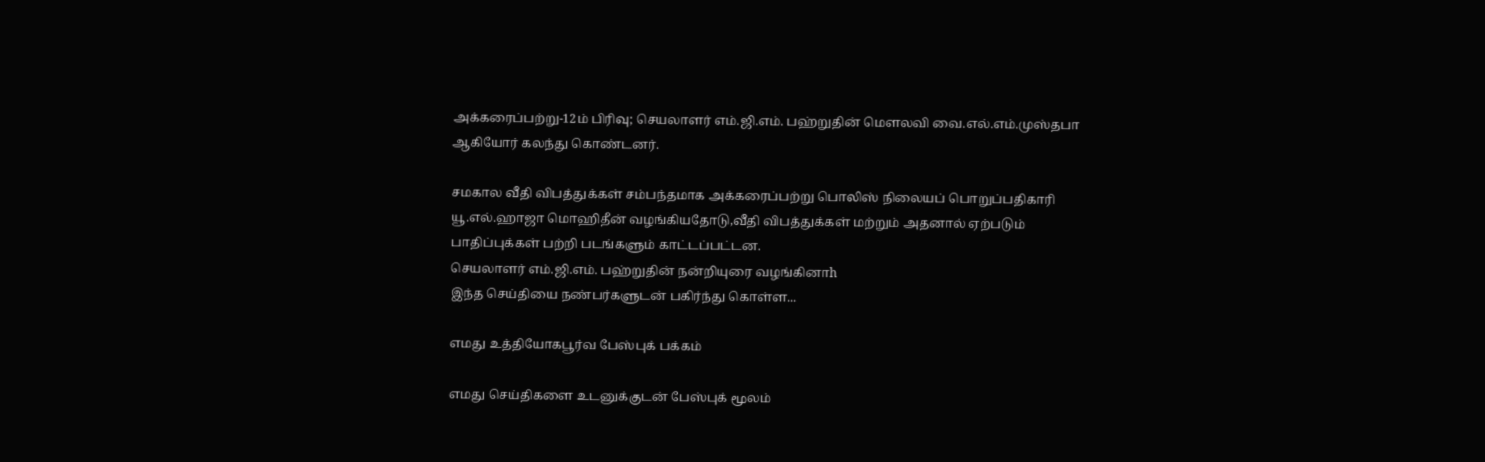அக்கரைப்பற்று-12ம் பிரிவு; செயலாளர் எம்.ஜி.எம். பஹ்றுதின் மௌலவி வை.எல்.எம்.முஸ்தபா ஆகியோர் கலந்து கொண்டனர்.

சமகால வீதி விபத்துக்கள் சம்பந்தமாக அக்கரைப்பற்று பொலிஸ் நிலையப் பொறுப்பதிகாரி யூ.எல்.ஹாஜா மொஹிதீன் வழங்கியதோடு,வீதி விபத்துக்கள் மற்றும் அதனால் ஏற்படும் பாதிப்புக்கள் பற்றி படங்களும் காட்டப்பட்டன.
செயலாளர் எம்.ஜி.எம். பஹ்றுதின் நன்றியுரை வழங்கினாh
இந்த செய்தியை நண்பர்களுடன் பகிர்ந்து கொள்ள...

எமது உத்தியோகபூர்வ பேஸ்புக் பக்கம்

எமது செய்திகளை உடனுக்குடன் பேஸ்புக் மூலம்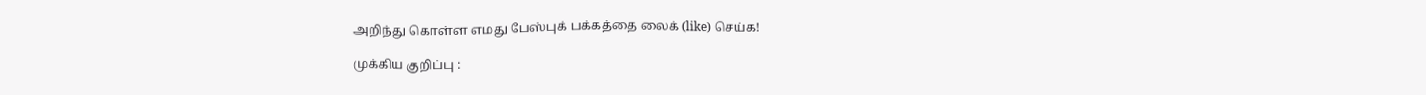அறிந்து கொள்ள எமது பேஸ்புக் பக்கத்தை லைக் (like) செய்க!

முக்கிய குறிப்பு :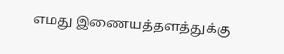எமது இணையத்தளத்துக்கு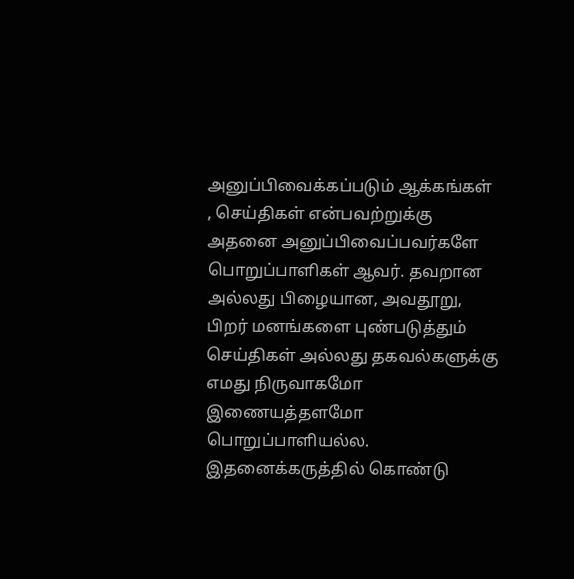அனுப்பிவைக்கப்படும் ஆக்கங்கள் , செய்திகள் என்பவற்றுக்கு அதனை அனுப்பிவைப்பவர்களே பொறுப்பாளிகள் ஆவர். தவறான அல்லது பிழையான, அவதூறு, பிறர் மனங்களை புண்படுத்தும் செய்திகள் அல்லது தகவல்களுக்கு எமது நிருவாகமோ இணையத்தளமோ பொறுப்பாளியல்ல. இதனைக்கருத்தில் கொண்டு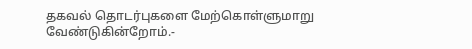தகவல் தொடர்புகளை மேற்கொள்ளுமாறு வேண்டுகின்றோம்.-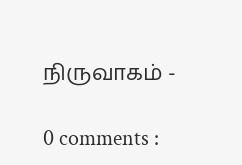நிருவாகம் -

0 comments :